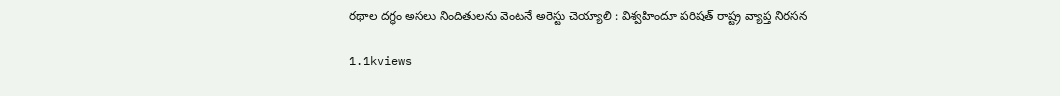రథాల దగ్ధం అసలు నిందితులను వెంటనే అరెస్టు చెయ్యాలి : విశ్వహిందూ పరిషత్ రాష్ట్ర వ్యాప్త నిరసన

1.1kviews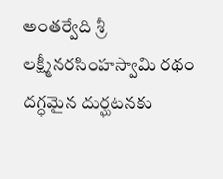అంతర్వేది శ్రీ లక్ష్మీనరసింహస్వామి రథం దగ్ధమైన దుర్ఘటనకు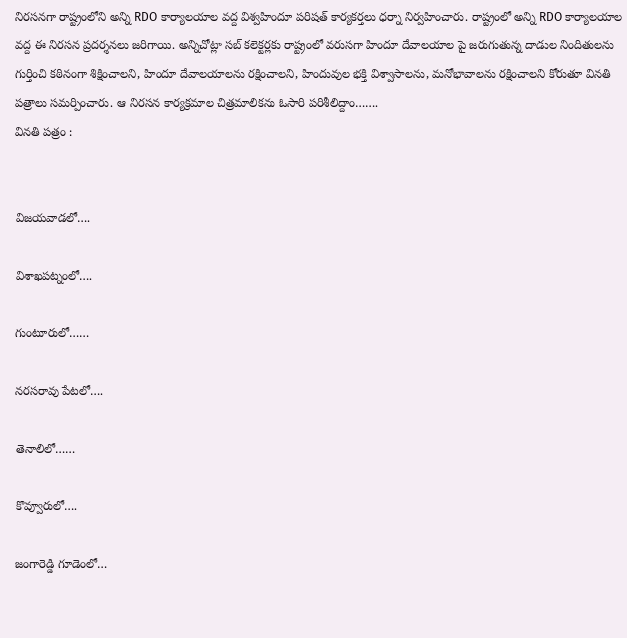నిరసనగా రాష్ట్రంలోని అన్ని RDO కార్యాలయాల వద్ద విశ్వహిందూ పరిషత్ కార్యకర్తలు ధర్నా నిర్వహించారు. రాష్ట్రంలో అన్ని RDO కార్యాలయాల వద్ద ఈ నిరసన ప్రదర్శనలు జరిగాయి. అన్నిచోట్లా సబ్ కలెక్టర్లకు రాష్ట్రంలో వరుసగా హిందూ దేవాలయాల పై జరుగుతున్న దాడుల నిందితులను గుర్తించి కఠినంగా శిక్షించాలని, హిందూ దేవాలయాలను రక్షించాలని, హిందువుల భక్తి విశ్వాసాలను, మనోభావాలను రక్షించాలని కోరుతూ వినతి పత్రాలు సమర్పించారు. ఆ నిరసన కార్యక్రమాల చిత్రమాలికను ఓసారి పరిశీలిద్దాం…….
వినతి పత్రం :


విజయవాడలో….

విశాఖపట్నంలో….

గుంటూరులో……

నరసరావు పేటలో….

తెనాలిలో……

కొవ్వూరులో….

జంగారెడ్డి గూడెంలో…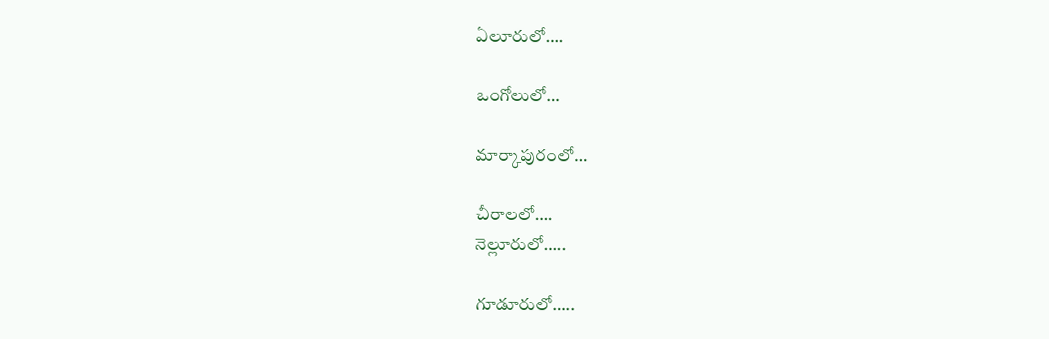ఏలూరులో….

ఒంగోలులో…

మార్కాపురంలో…

చీరాలలో….
నెల్లూరులో…..

గూడూరులో…..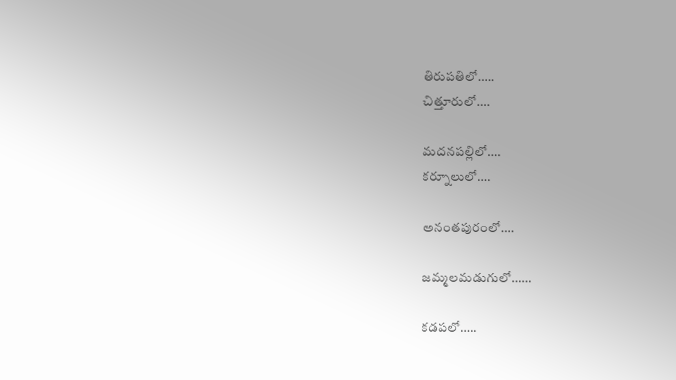తిరుపతిలో…..
చిత్తూరులో….

మదనపల్లిలో….
కర్నూలులో….

అనంతపురంలో….

జమ్మలమడుగులో……

కడపలో…..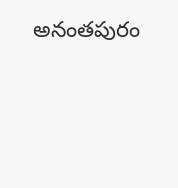అనంతపురం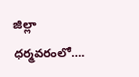జిల్లా ధర్మవరంలో….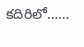కదిరిలో……